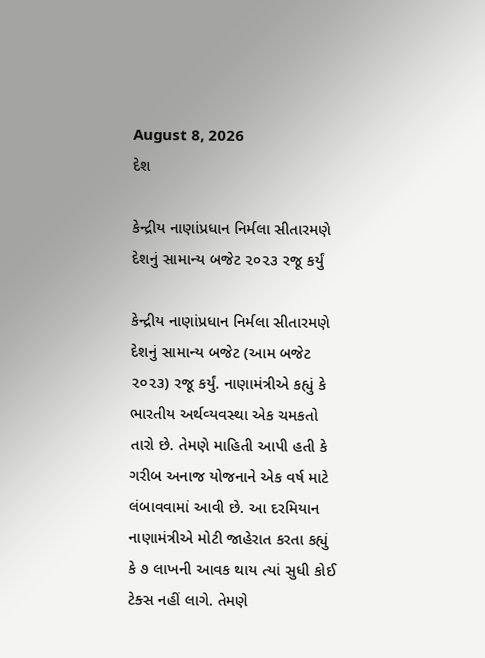August 8, 2026
દેશ

કેન્‍દ્રીય નાણાંપ્રધાન નિર્મલા સીતારમણે દેશનું સામાન્‍ય બજેટ ૨૦૨૩ રજૂ કર્યું

કેન્‍દ્રીય નાણાંપ્રધાન નિર્મલા સીતારમણે દેશનું સામાન્‍ય બજેટ (આમ બજેટ ૨૦૨૩) રજૂ કર્યું. નાણામંત્રીએ કહ્યું કે ભારતીય અર્થવ્‍યવસ્‍થા એક ચમકતો તારો છે. તેમણે માહિતી આપી હતી કે ગરીબ અનાજ યોજનાને એક વર્ષ માટે લંબાવવામાં આવી છે. આ દરમિયાન નાણામંત્રીએ મોટી જાહેરાત કરતા કહ્યું કે ૭ લાખની આવક થાય ત્‍યાં સુધી કોઈ ટેક્‍સ નહીં લાગે. તેમણે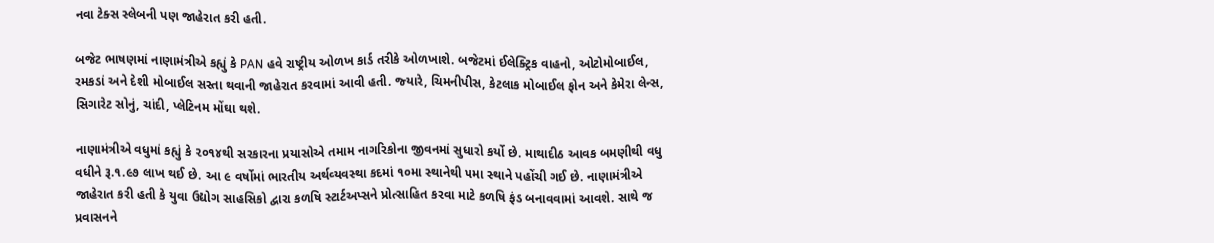નવા ટેક્‍સ સ્‍લેબની પણ જાહેરાત કરી હતી.

બજેટ ભાષણમાં નાણામંત્રીએ કહ્યું કે PAN હવે રાષ્‍ટ્રીય ઓળખ કાર્ડ તરીકે ઓળખાશે. બજેટમાં ઈલેક્‍ટ્રિક વાહનો, ઓટોમોબાઈલ, રમકડાં અને દેશી મોબાઈલ સસ્‍તા થવાની જાહેરાત કરવામાં આવી હતી. જ્‍યારે, ચિમનીપીસ, કેટલાક મોબાઈલ ફોન અને કેમેરા લેન્‍સ, સિગારેટ સોનું, ચાંદી, પ્‍લેટિનમ મોંઘા થશે.

નાણામંત્રીએ વધુમાં કહ્યું કે ૨૦૧૪થી સરકારના પ્રયાસોએ તમામ નાગરિકોના જીવનમાં સુધારો કર્યો છે. માથાદીઠ આવક બમણીથી વધુ વધીને રૂ.૧.૯૭ લાખ થઈ છે. આ ૯ વર્ષોમાં ભારતીય અર્થવ્‍યવસ્‍થા કદમાં ૧૦મા સ્‍થાનેથી ૫મા સ્‍થાને પહોંચી ગઈ છે. નાણામંત્રીએ જાહેરાત કરી હતી કે યુવા ઉદ્યોગ સાહસિકો દ્વારા કળષિ સ્‍ટાર્ટઅપ્‍સને પ્રોત્‍સાહિત કરવા માટે કળષિ ફંડ બનાવવામાં આવશે. સાથે જ પ્રવાસનને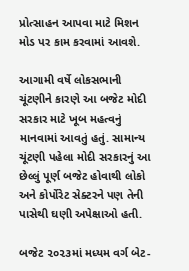પ્રોત્‍સાહન આપવા માટે મિશન મોડ પર કામ કરવામાં આવશે.

આગામી વર્ષે લોકસભાની ચૂંટણીને કારણે આ બજેટ મોદી સરકાર માટે ખૂબ મહત્‍વનું માનવામાં આવતું હતું. સામાન્‍ય ચૂંટણી પહેલા મોદી સરકારનું આ છેલ્લું પૂર્ણ બજેટ હોવાથી લોકો અને કોર્પોરેટ સેક્‍ટરને પણ તેની પાસેથી ઘણી અપેક્ષાઓ હતી.

બજેટ ૨૦૨૩માં મધ્‍યમ વર્ગ બેટ-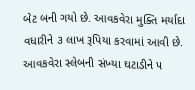બેટ બની ગયો છે. આવકવેરા મુક્‍તિ મર્યાદા વધારીને ૩ લાખ રૂપિયા કરવામાં આવી છે. આવકવેરા સ્‍લેબની સંખ્‍યા ઘટાડીને ૫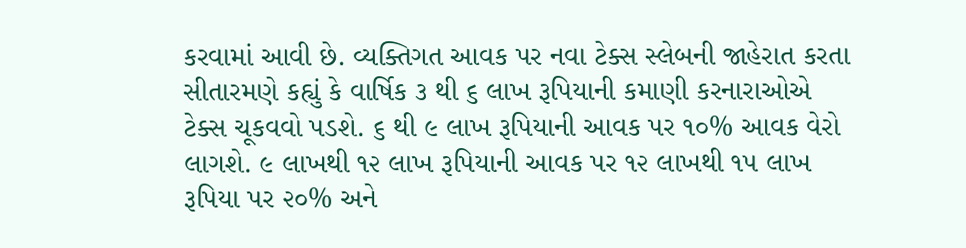કરવામાં આવી છે. વ્‍યક્‍તિગત આવક પર નવા ટેક્‍સ સ્‍લેબની જાહેરાત કરતા સીતારમણે કહ્યું કે વાર્ષિક ૩ થી ૬ લાખ રૂપિયાની કમાણી કરનારાઓએ ટેક્‍સ ચૂકવવો પડશે. ૬ થી ૯ લાખ રૂપિયાની આવક પર ૧૦% આવક વેરો લાગશે. ૯ લાખથી ૧૨ લાખ રૂપિયાની આવક પર ૧૨ લાખથી ૧૫ લાખ રૂપિયા પર ૨૦% અને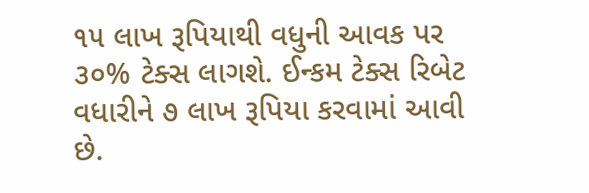૧૫ લાખ રૂપિયાથી વધુની આવક પર ૩૦% ટેક્‍સ લાગશે. ઈન્‍કમ ટેક્‍સ રિબેટ વધારીને ૭ લાખ રૂપિયા કરવામાં આવી છે.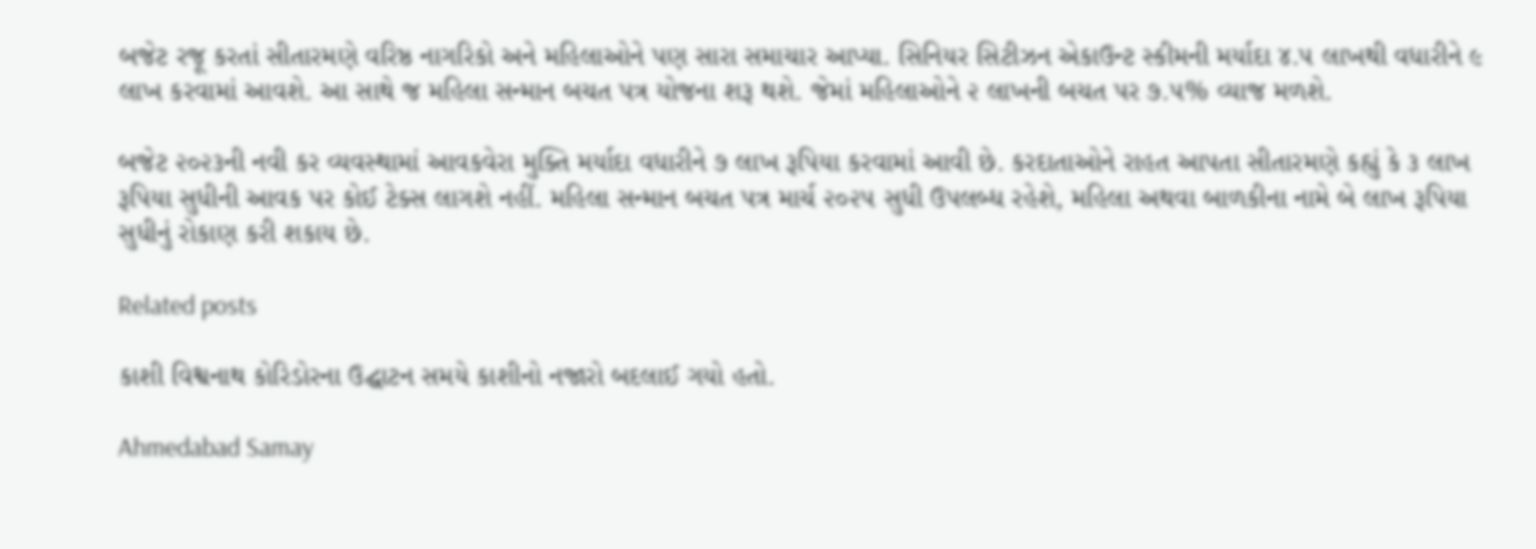બજેટ રજૂ કરતાં સીતારમણે વરિષ્ઠ નાગરિકો અને મહિલાઓને પણ સારા સમાચાર આપ્‍યા. સિનિયર સિટીઝન એકાઉન્‍ટ સ્‍કીમની મર્યાદા ૪.૫ લાખથી વધારીને ૯ લાખ કરવામાં આવશે. આ સાથે જ મહિલા સન્‍માન બચત પત્ર યોજના શરૂ થશે. જેમાં મહિલાઓને ૨ લાખની બચત પર ૭.૫% વ્‍યાજ મળશે.

બજેટ ૨૦૨૩ની નવી કર વ્‍યવસ્‍થામાં આવકવેરા મુક્‍તિ મર્યાદા વધારીને ૭ લાખ રૂપિયા કરવામાં આવી છે. કરદાતાઓને રાહત આપતા સીતારમણે કહ્યું કે ૩ લાખ રૂપિયા સુધીની આવક પર કોઈ ટેક્‍સ લાગશે નહીં. મહિલા સન્‍માન બચત પત્ર માર્ચ ૨૦૨૫ સુધી ઉપલબ્‍ધ રહેશે, મહિલા અથવા બાળકીના નામે બે લાખ રૂપિયા સુધીનું રોકાણ કરી શકાય છે.

Related posts

કાશી વિશ્વનાથ કોરિડોરના ઉદ્ઘાટન સમયે કાશીનો નજારો બદલાઈ ગયો હતો.

Ahmedabad Samay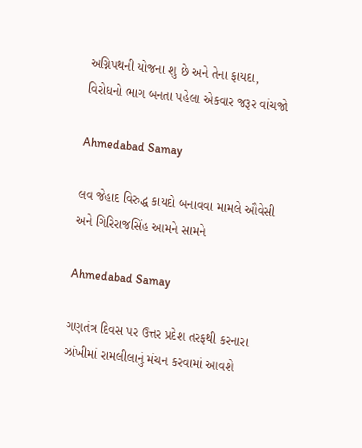અગ્નિપથની યોજના શુ છે અને તેના ફાયદા, વિરોધનો ભાગ બનતા પહેલા એકવાર જરૂર વાંચજો

Ahmedabad Samay

લવ જેહાદ વિરુદ્ધ કાયદો બનાવવા મામલે ઔવેસી અને ગિરિરાજસિંહ આમને સામને

Ahmedabad Samay

ગણતંત્ર દિવસ પર ઉત્તર પ્રદેશ તરફથી કરનારા ઝાંખીમાં રામલીલાનું મંચન કરવામાં આવશે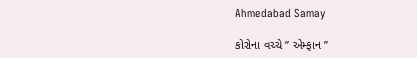Ahmedabad Samay

કોરોના વચ્ચે ” એમ્ફાન ”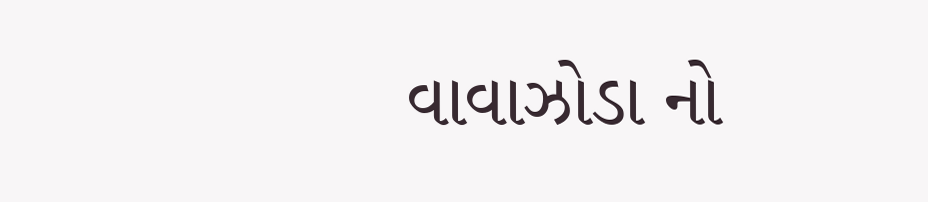વાવાઝોડા નો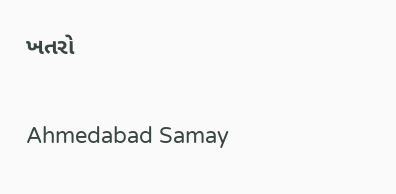ખતરો

Ahmedabad Samay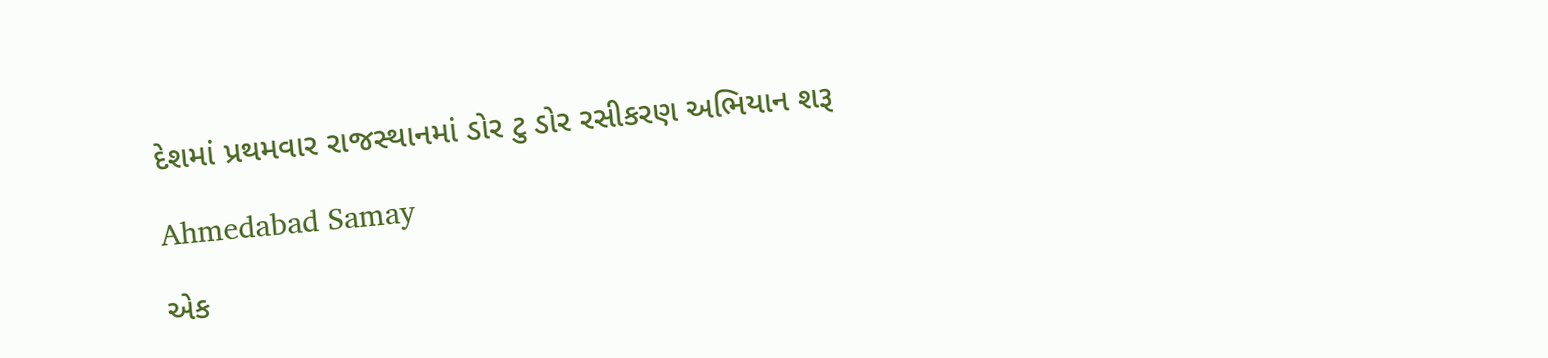દેશમાં પ્રથમવાર રાજસ્થાનમાં ડોર ટુ ડોર રસીકરણ અભિયાન શરૂ

Ahmedabad Samay

એક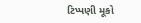ટિપ્પણી મૂકો